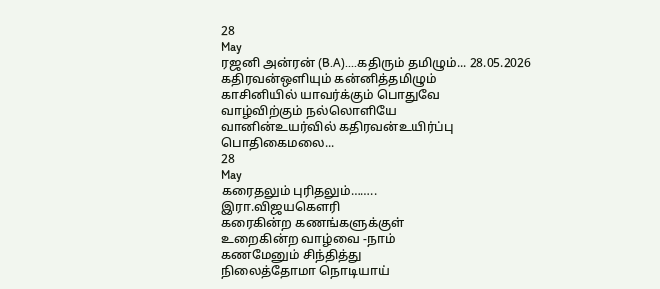28
May
ரஜனி அன்ரன் (B.A)....கதிரும் தமிழும்... 28.05.2026
கதிரவன்ஒளியும் கன்னித்தமிழும்
காசினியில் யாவர்க்கும் பொதுவே
வாழ்விற்கும் நல்லொளியே
வானின்உயர்வில் கதிரவன்உயிர்ப்பு
பொதிகைமலை...
28
May
கரைதலும் புரிதலும்……..
இரா.விஜயகௌரி
கரைகின்ற கணங்களுக்குள்
உறைகின்ற வாழ்வை -நாம்
கணமேனும் சிந்தித்து
நிலைத்தோமா நொடியாய்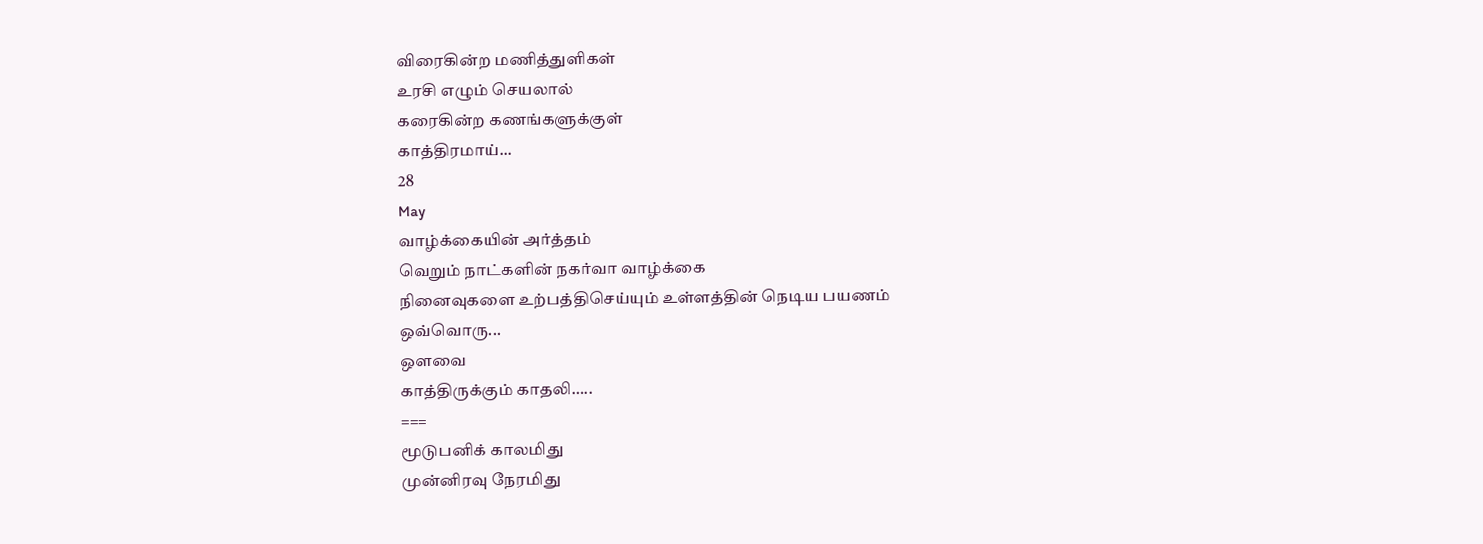விரைகின்ற மணித்துளிகள்
உரசி எழும் செயலால்
கரைகின்ற கணங்களுக்குள்
காத்திரமாய்...
28
May
வாழ்க்கையின் அர்த்தம்
வெறும் நாட்களின் நகர்வா வாழ்க்கை
நினைவுகளை உற்பத்திசெய்யும் உள்ளத்தின் நெடிய பயணம்
ஒவ்வொரு...
ஔவை
காத்திருக்கும் காதலி…..
===
மூடுபனிக் காலமிது
முன்னிரவு நேரமிது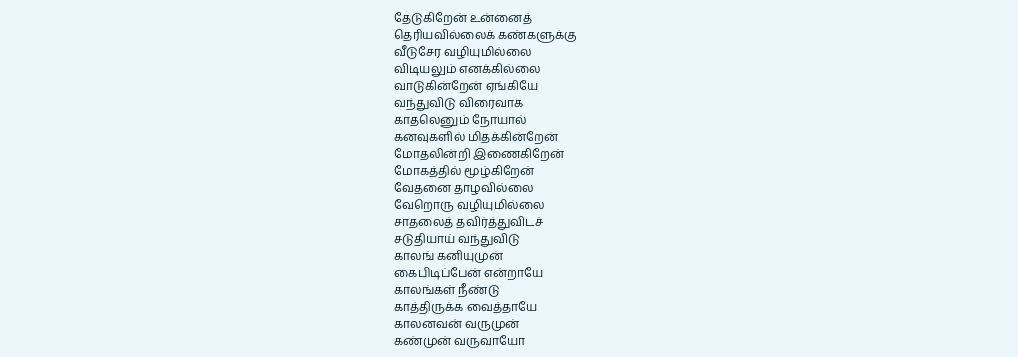தேடுகிறேன் உன்னைத்
தெரியவில்லைக் கண்களுக்கு
வீடுசேர வழியுமில்லை
விடியலும் எனக்கில்லை
வாடுகின்றேன் ஏங்கியே
வந்துவிடு விரைவாக
காதலெனும் நோயால்
கனவுகளில் மிதக்கின்றேன்
மோதலின்றி இணைகிறேன்
மோகத்தில் மூழ்கிறேன்
வேதனை தாழவில்லை
வேறொரு வழியுமில்லை
சாதலைத் தவிர்த்துவிடச்
சடுதியாய் வந்துவிடு
காலங் கனியுமுன்
கைபிடிப்பேன் என்றாயே
காலங்கள் நீண்டு
காத்திருக்க வைத்தாயே
காலனவன் வருமுன்
கண்முன் வருவாயோ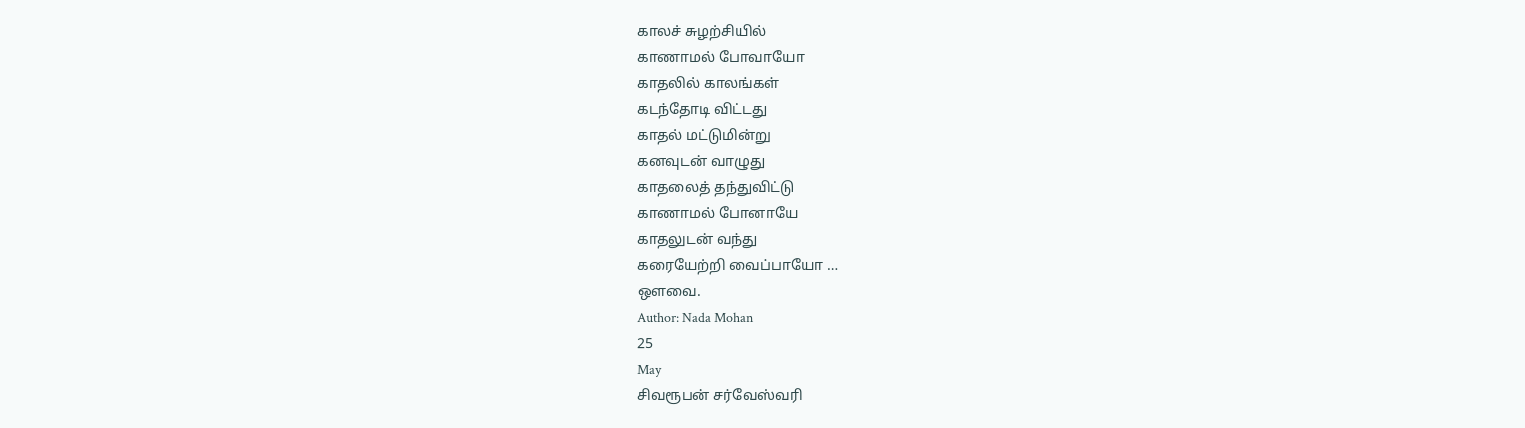காலச் சுழற்சியில்
காணாமல் போவாயோ
காதலில் காலங்கள்
கடந்தோடி விட்டது
காதல் மட்டுமின்று
கனவுடன் வாழுது
காதலைத் தந்துவிட்டு
காணாமல் போனாயே
காதலுடன் வந்து
கரையேற்றி வைப்பாயோ …
ஒளவை.
Author: Nada Mohan
25
May
சிவரூபன் சர்வேஸ்வரி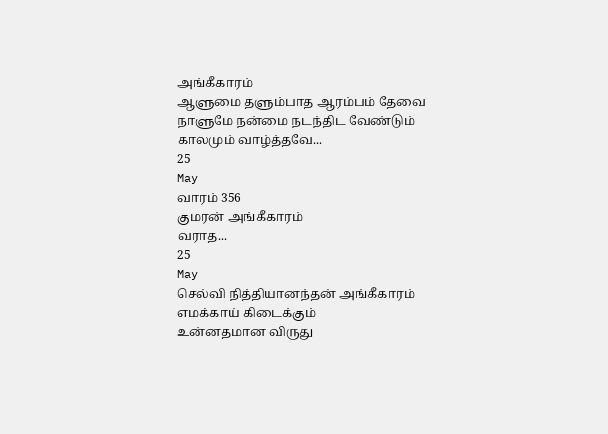அங்கீகாரம்
ஆளுமை தளும்பாத ஆரம்பம் தேவை
நாளுமே நன்மை நடந்திட வேண்டும்
காலமும் வாழ்த்தவே...
25
May
வாரம் 356
குமரன் அங்கீகாரம்
வராத...
25
May
செல்வி நித்தியானந்தன் அங்கீகாரம்
எமக்காய் கிடைக்கும்
உன்னதமான விருது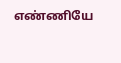எண்ணியே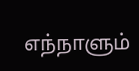எந்நாளும்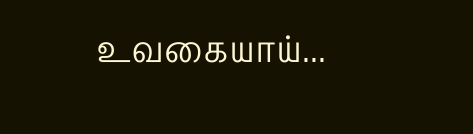உவகையாய்...